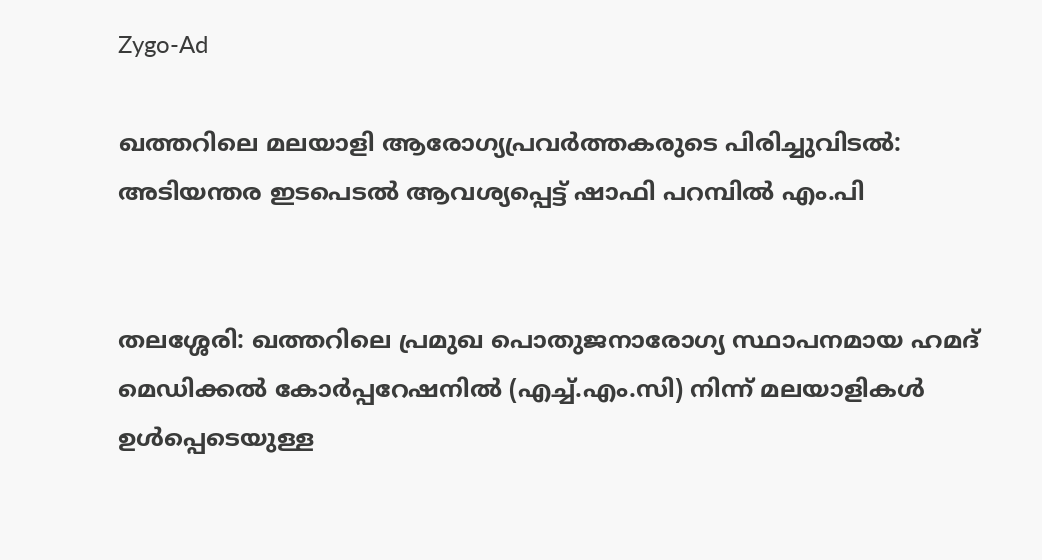Zygo-Ad

ഖത്തറിലെ മലയാളി ആരോഗ്യപ്രവർത്തകരുടെ പിരിച്ചുവിടൽ: അടിയന്തര ഇടപെടൽ ആവശ്യപ്പെട്ട് ഷാഫി പറമ്പിൽ എം.പി


തലശ്ശേരി: ഖത്തറിലെ പ്രമുഖ പൊതുജനാരോഗ്യ സ്ഥാപനമായ ഹമദ് മെഡിക്കൽ കോർപ്പറേഷനിൽ (എച്ച്.എം.സി) നിന്ന് മലയാളികൾ ഉൾപ്പെടെയുള്ള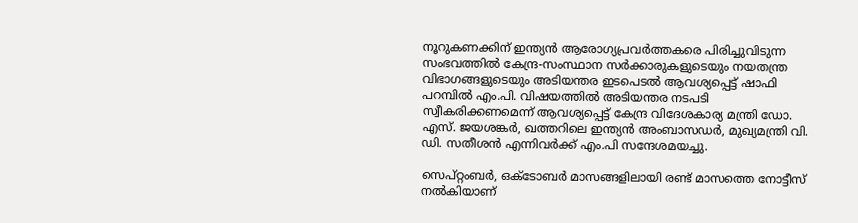നൂറുകണക്കിന് ഇന്ത്യൻ ആരോഗ്യപ്രവർത്തകരെ പിരിച്ചുവിടുന്ന സംഭവത്തിൽ കേന്ദ്ര-സംസ്ഥാന സർക്കാരുകളുടെയും നയതന്ത്ര വിഭാഗങ്ങളുടെയും അടിയന്തര ഇടപെടൽ ആവശ്യപ്പെട്ട് ഷാഫി പറമ്പിൽ എം.പി. വിഷയത്തിൽ അടിയന്തര നടപടി സ്വീകരിക്കണമെന്ന് ആവശ്യപ്പെട്ട് കേന്ദ്ര വിദേശകാര്യ മന്ത്രി ഡോ. എസ്. ജയശങ്കർ, ഖത്തറിലെ ഇന്ത്യൻ അംബാസഡർ, മുഖ്യമന്ത്രി വി. ഡി. സതീശൻ എന്നിവർക്ക് എം.പി സന്ദേശമയച്ചു.

സെപ്റ്റംബർ, ഒക്ടോബർ മാസങ്ങളിലായി രണ്ട് മാസത്തെ നോട്ടീസ് നൽകിയാണ്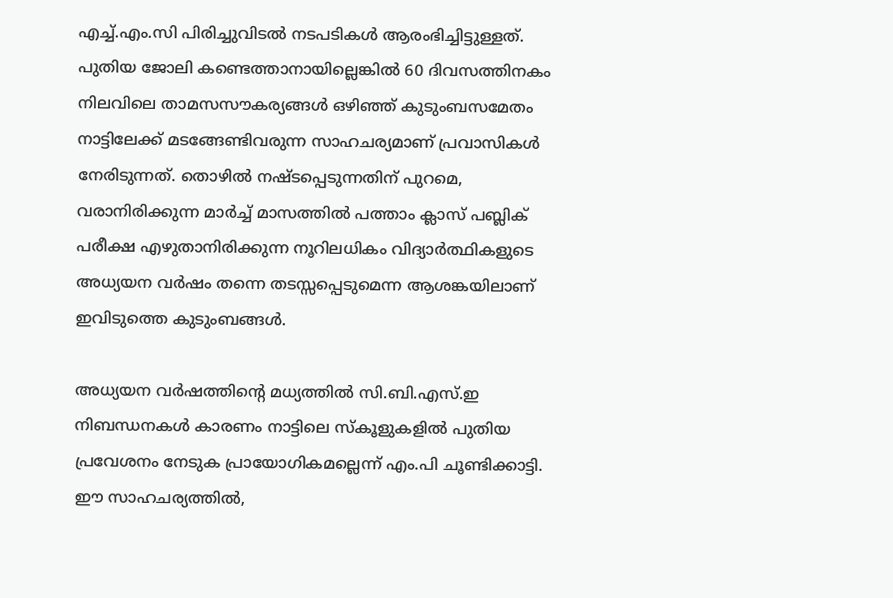എച്ച്.എം.സി പിരിച്ചുവിടൽ നടപടികൾ ആരംഭിച്ചിട്ടുള്ളത്. പുതിയ ജോലി കണ്ടെത്താനായില്ലെങ്കിൽ 60 ദിവസത്തിനകം നിലവിലെ താമസസൗകര്യങ്ങൾ ഒഴിഞ്ഞ് കുടുംബസമേതം നാട്ടിലേക്ക് മടങ്ങേണ്ടിവരുന്ന സാഹചര്യമാണ് പ്രവാസികൾ നേരിടുന്നത്. തൊഴിൽ നഷ്ടപ്പെടുന്നതിന് പുറമെ, വരാനിരിക്കുന്ന മാർച്ച് മാസത്തിൽ പത്താം ക്ലാസ് പബ്ലിക് പരീക്ഷ എഴുതാനിരിക്കുന്ന നൂറിലധികം വിദ്യാർത്ഥികളുടെ അധ്യയന വർഷം തന്നെ തടസ്സപ്പെടുമെന്ന ആശങ്കയിലാണ് ഇവിടുത്തെ കുടുംബങ്ങൾ.

അധ്യയന വർഷത്തിന്റെ മധ്യത്തിൽ സി.ബി.എസ്.ഇ നിബന്ധനകൾ കാരണം നാട്ടിലെ സ്കൂളുകളിൽ പുതിയ പ്രവേശനം നേടുക പ്രായോഗികമല്ലെന്ന് എം.പി ചൂണ്ടിക്കാട്ടി. ഈ സാഹചര്യത്തിൽ,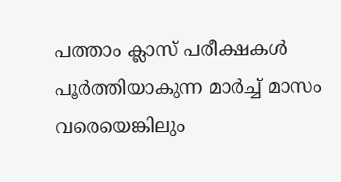പത്താം ക്ലാസ് പരീക്ഷകൾ പൂർത്തിയാകുന്ന മാർച്ച് മാസം വരെയെങ്കിലും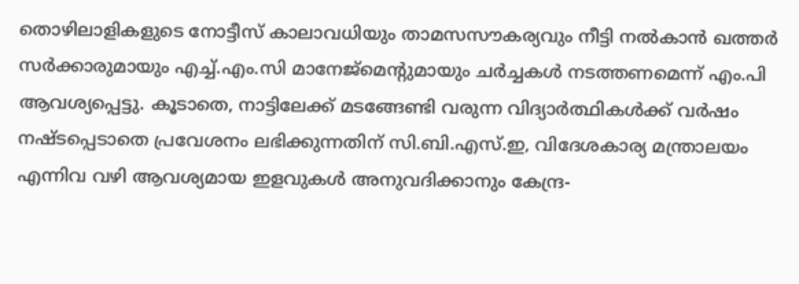തൊഴിലാളികളുടെ നോട്ടീസ് കാലാവധിയും താമസസൗകര്യവും നീട്ടി നൽകാൻ ഖത്തർ സർക്കാരുമായും എച്ച്.എം.സി മാനേജ്‌മെന്റുമായും ചർച്ചകൾ നടത്തണമെന്ന് എം.പി ആവശ്യപ്പെട്ടു. കൂടാതെ, നാട്ടിലേക്ക് മടങ്ങേണ്ടി വരുന്ന വിദ്യാർത്ഥികൾക്ക് വർഷം നഷ്ടപ്പെടാതെ പ്രവേശനം ലഭിക്കുന്നതിന് സി.ബി.എസ്.ഇ, വിദേശകാര്യ മന്ത്രാലയം എന്നിവ വഴി ആവശ്യമായ ഇളവുകൾ അനുവദിക്കാനും കേന്ദ്ര-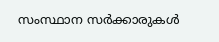സംസ്ഥാന സർക്കാരുകൾ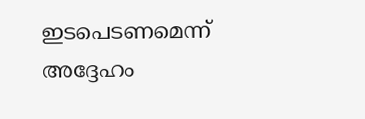ഇടപെടണമെന്ന് അദ്ദേഹം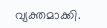വ്യക്തമാക്കി.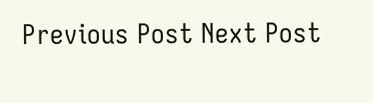Previous Post Next Post